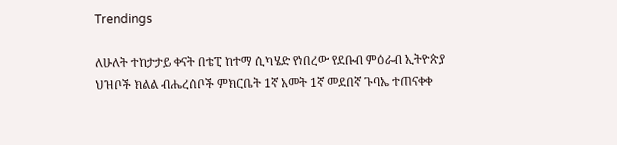Trendings

ለሁለት ተከታታይ ቀናት በቴፒ ከተማ ሲካሄድ የነበረው የደቡብ ምዕራብ ኢትዮጵያ ህዝቦች ክልል ብሔረሰቦች ምክርቤት 1ኛ አመት 1ኛ መደበኛ ጉባኤ ተጠናቀቀ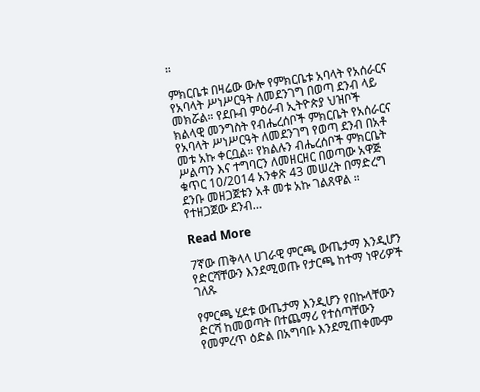።

ምክርቤቱ በዛሬው ውሎ የምክርቤቱ አባላት የአሰራርና የአባላት ሥነሥርዓት ለመደንገግ በወጣ ደንብ ላይ መክሯል። የደቡብ ምዕራብ ኢትዮጵያ ህዝቦች ክልላዊ መንግስት የብሔረሰቦች ምክርቤት የአሰራርና የአባላት ሥነሥርዓት ለመደንገግ የወጣ ደንብ በአቶ መቱ አኩ ቀርቧል። የክልሉን ብሔረሰቦች ምክርቤት ሥልጣን እና ተግባርን ለመዘርዘር በወጣው አዋጅ ቁጥር 10/2014 አንቀጽ 43 መሠረት በማድረግ ደንቡ መዘጋጀቱን አቶ መቱ አኩ ገልጸዋል ። የተዘጋጀው ደንብ…

Read More

7ኛው ጠቅላላ ሀገራዊ ምርጫ ውጤታማ እንዲሆን የድርሻቸውን እንደሚወጡ የታርጫ ከተማ ነዋሪዎች ገለጹ

የምርጫ ሂደቱ ውጤታማ እንዲሆን የበኩላቸውን ድርሻ ከመወጣት በተጨማሪ የተሰጣቸውን የመምረጥ ዕድል በአግባቡ እንደሚጠቀሙም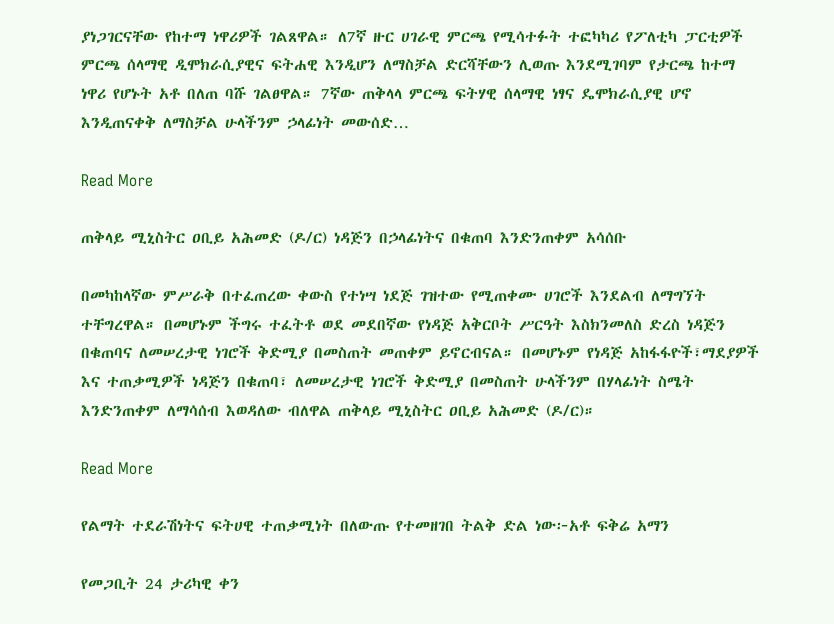ያነጋገርናቸው የከተማ ነዋሪዎች ገልጸዋል። ለ7ኛ ዙር ሀገራዊ ምርጫ የሚሳተፉት ተፎካካሪ የፖለቲካ ፓርቲዎች ምርጫ ሰላማዊ ዲሞክራሲያዊና ፍትሐዊ እንዲሆን ለማስቻል ድርሻቸውን ሊወጡ እንደሚገባም የታርጫ ከተማ ነዋሪ የሆኑት አቶ በለጠ ባሹ ገልፀዋል። 7ኛው ጠቅላላ ምርጫ ፍትሃዊ ሰላማዊ ነፃና ዴሞክራሲያዊ ሆኖ እንዲጠናቀቅ ለማስቻል ሁላችንም ኃላፊነት መውሰድ…

Read More

ጠቅላይ ሚኒስትር ዐቢይ አሕመድ (ዶ/ር) ነዳጅን በኃላፊነትና በቁጠባ እንድንጠቀም አሳሰቡ

በመካከላኛው ምሥራቅ በተፈጠረው ቀውስ የተነሣ ነደጅ ገዝተው የሚጠቀሙ ሀገሮች እንደልብ ለማግኘት ተቸግረዋል። በመሆኑም ችግሩ ተፈትቶ ወደ መደበኛው የነዳጅ አቅርቦት ሥርዓት እስክንመለስ ድረስ ነዳጅን በቁጠባና ለመሠረታዊ ነገሮች ቅድሚያ በመስጠት መጠቀም ይኖርብናል። በመሆኑም የነዳጅ አከፋፋዮች፣ማደያዎች እና ተጠቃሚዎች ነዳጅን በቁጠባ፣ ለመሠረታዊ ነገሮች ቅድሚያ በመስጠት ሁላችንም በሃላፊነት ስሜት እንድንጠቀም ለማሳሰብ እወዳለው ብለዋል ጠቅላይ ሚኒስትር ዐቢይ አሕመድ (ዶ/ር)።

Read More

የልማት ተደራሽነትና ፍትሀዊ ተጠቃሚነት በለውጡ የተመዘገበ ትልቅ ድል ነው፦አቶ ፍቅሬ አማን

የመጋቢት 24 ታሪካዊ ቀን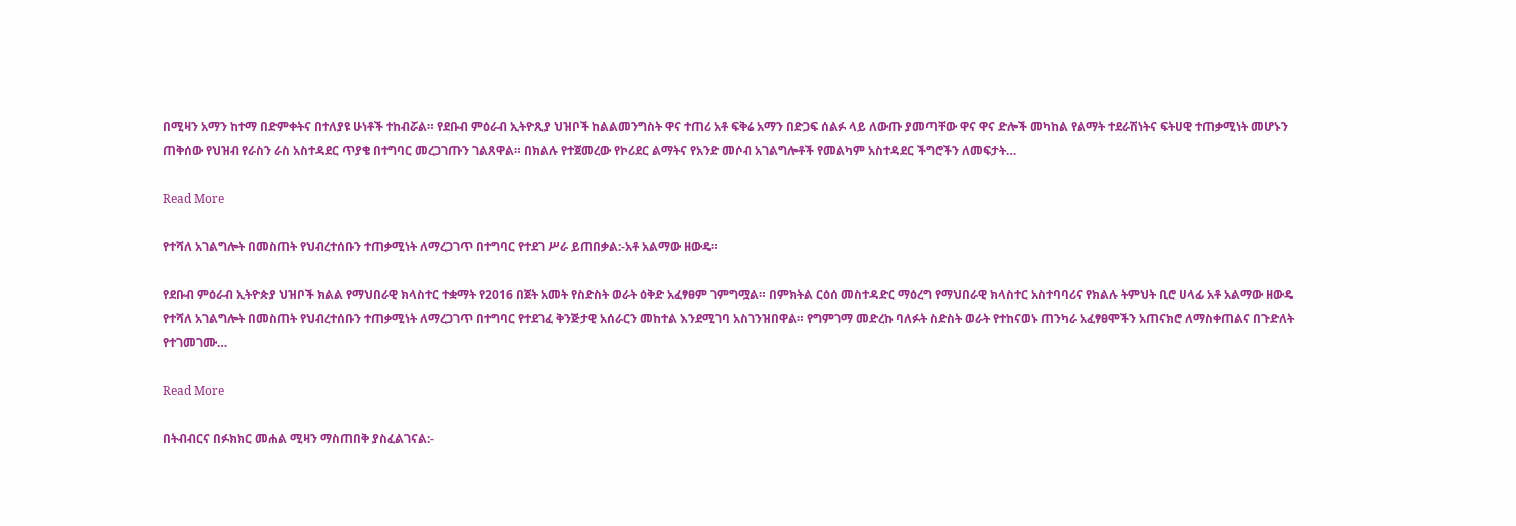በሚዛን አማን ከተማ በድምቀትና በተለያዩ ሁነቶች ተከብሯል። የደቡብ ምዕራብ ኢትዮጺያ ህዝቦች ከልልመንግስት ዋና ተጠሪ አቶ ፍቅሬ አማን በድጋፍ ሰልፉ ላይ ለውጡ ያመጣቸው ዋና ዋና ድሎች መካከል የልማት ተደራሽነትና ፍትሀዊ ተጠቃሚነት መሆኑን ጠቅሰው የህዝብ የራስን ራስ አስተዳደር ጥያቄ በተግባር መረጋገጡን ገልጸዋል። በክልሉ የተጀመረው የኮሪደር ልማትና የአንድ መሶብ አገልግሎቶች የመልካም አስተዳደር ችግሮችን ለመፍታት…

Read More

የተሻለ አገልግሎት በመስጠት የህብረተሰቡን ተጠቃሚነት ለማረጋገጥ በተግባር የተደገ ሥራ ይጠበቃል:-አቶ አልማው ዘውዴ።

የደቡብ ምዕራብ ኢትዮጵያ ህዝቦች ክልል የማህበራዊ ክላስተር ተቋማት የ2016 በጀት አመት የስድስት ወራት ዕቅድ አፈፃፀም ገምግሟል። በምክትል ርዕሰ መስተዳድር ማዕረግ የማህበራዊ ክላስተር አስተባባሪና የክልሉ ትምህት ቢሮ ሀላፊ አቶ አልማው ዘውዴ የተሻለ አገልግሎት በመስጠት የህብረተሰቡን ተጠቃሚነት ለማረጋገጥ በተግባር የተደገፈ ቅንጅታዊ አሰራርን መከተል እንደሚገባ አስገንዝበዋል። የግምገማ መድረኩ ባለፉት ስድስት ወራት የተከናወኑ ጠንካራ አፈፃፀሞችን አጠናክሮ ለማስቀጠልና በጉድለት የተገመገሙ…

Read More

በትብብርና በፉክክር መሐል ሚዛን ማስጠበቅ ያስፈልገናል:-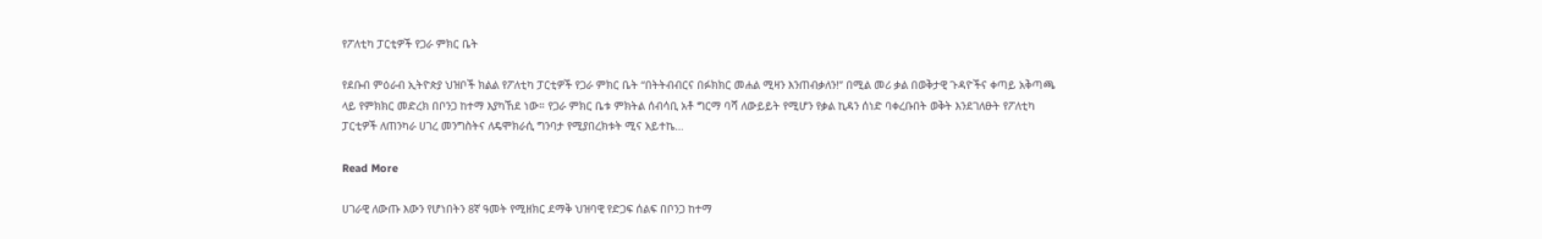የፖለቲካ ፓርቲዎች የጋራ ምክር ቤት

የደቡብ ምዕራብ ኢትዮጵያ ህዝቦች ክልል የፖለቲካ ፓርቲዎች የጋራ ምክር ቤት “በትትብብርና በፉክክር መሐል ሚዛን እንጠብቃለን!” በሚል መሪ ቃል በወቅታዊ ጉዳዮችና ቀጣይ አቅጣጫ ላይ የምክክር መድረክ በቦንጋ ከተማ እያካኸደ ነው። የጋራ ምክር ቤቱ ምክትል ሰብሳቢ አቶ ግርማ ባሻ ለውይይት የሚሆን የቃል ኪዳን ሰነድ ባቀረቡበት ወቅት እንደገለፁት የፖለቲካ ፓርቲዎች ለጠንካራ ሀገረ መንግስትና ለዴሞክራሲ ግንባታ የሚያበረክቱት ሚና አይተኬ…

Read More

ሀገራዊ ለውጡ እውን የሆነበትን 8ኛ ዓመት የሚዘክር ደማቅ ህዝባዊ የድጋፍ ሰልፍ በቦንጋ ከተማ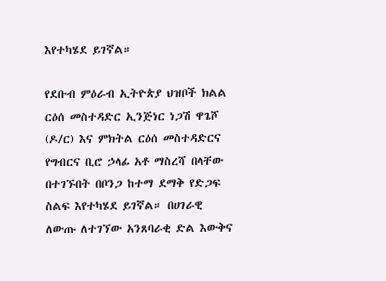እየተካሄደ ይገኛል።

የደቡብ ምዕራብ ኢትዮጵያ ህዝቦች ክልል ርዕሰ መስተዳድር ኢንጅነር ነጋሽ ዋጌሾ (ዶ/ር) እና ምክትል ርዕሰ መስተዳድርና የግብርና ቢሮ ኃላፊ አቶ ማስረሻ በላቸው በተገኙበት በቦንጋ ከተማ ደማቅ የድጋፍ ስልፍ እየተካሄደ ይገኛል። በሀገራዊ ለውጡ ለተገኘው አንጸባራቂ ድል እውቅና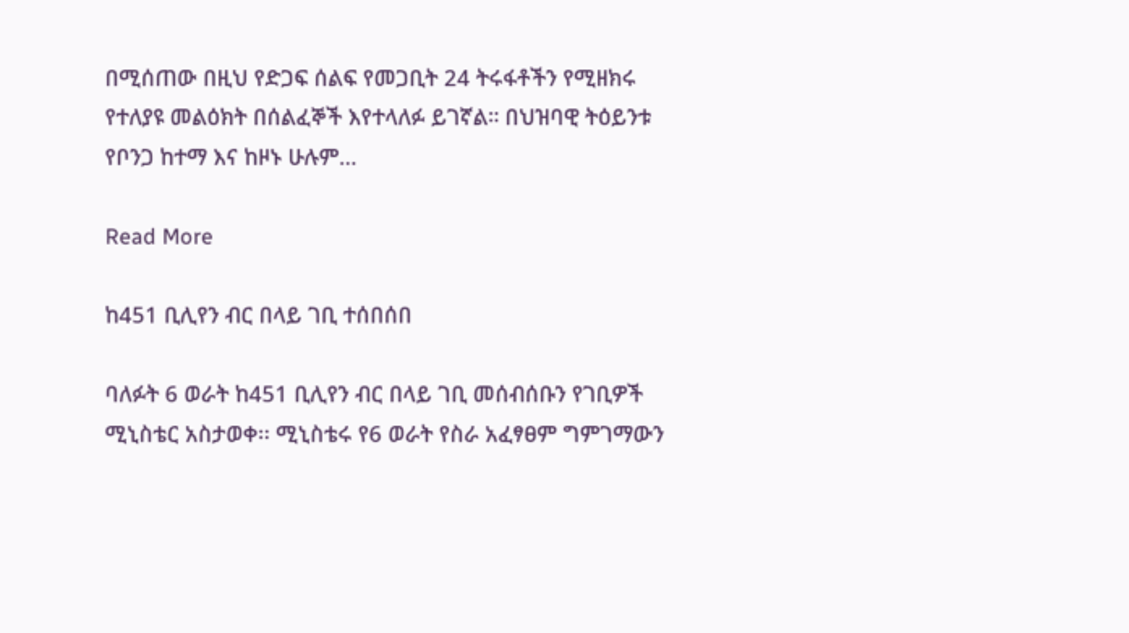በሚሰጠው በዚህ የድጋፍ ሰልፍ የመጋቢት 24 ትሩፋቶችን የሚዘክሩ የተለያዩ መልዕክት በሰልፈኞች እየተላለፉ ይገኛል። በህዝባዊ ትዕይንቱ የቦንጋ ከተማ እና ከዞኑ ሁሉም…

Read More

ከ451 ቢሊየን ብር በላይ ገቢ ተሰበሰበ

ባለፉት 6 ወራት ከ451 ቢሊየን ብር በላይ ገቢ መሰብሰቡን የገቢዎች ሚኒስቴር አስታወቀ፡፡ ሚኒስቴሩ የ6 ወራት የስራ አፈፃፀም ግምገማውን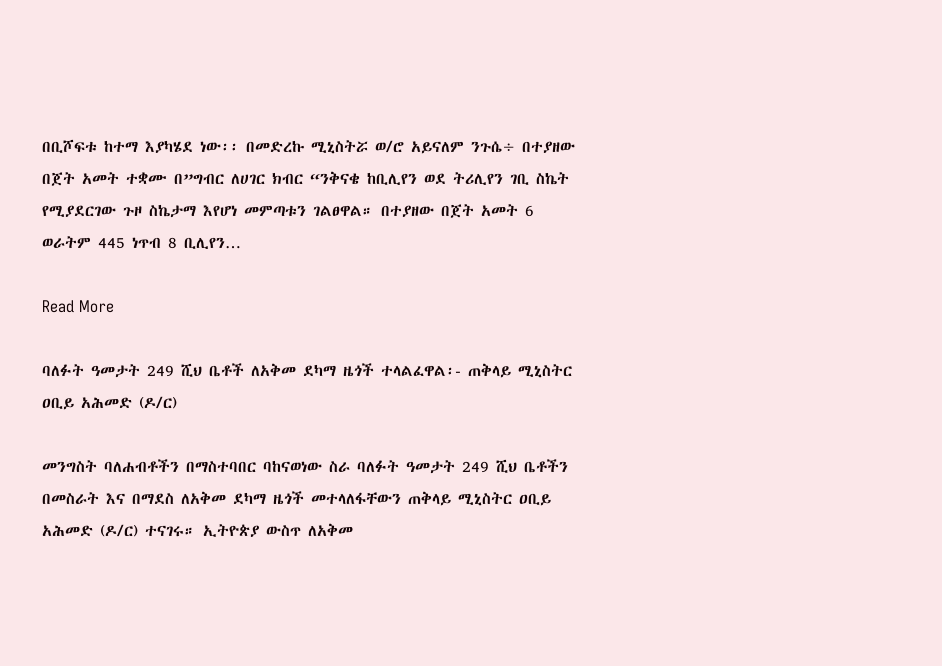በቢሾፍቱ ከተማ እያካሄደ ነው፡፡ በመድረኩ ሚኒስትሯ ወ/ሮ አይናለም ንጉሴ÷ በተያዘው በጀት አመት ተቋሙ በ”ግብር ለሀገር ክብር “ንቅናቄ ከቢሊየን ወደ ትሪሊየን ገቢ ስኬት የሚያደርገው ጉዞ ስኬታማ እየሆነ መምጣቱን ገልፀዋል። በተያዘው በጀት አመት 6 ወራትም 445 ነጥብ 8 ቢሊየን…

Read More

ባለፉት ዓመታት 249 ሺህ ቤቶች ለአቅመ ደካማ ዜጎች ተላልፈዋል፡- ጠቅላይ ሚኒስትር ዐቢይ አሕመድ (ዶ/ር)

መንግስት ባለሐብቶችን በማስተባበር ባከናወነው ስራ ባለፉት ዓመታት 249 ሺህ ቤቶችን በመስራት እና በማደስ ለአቅመ ደካማ ዜጎች መተላለፋቸውን ጠቅላይ ሚኒስትር ዐቢይ አሕመድ (ዶ/ር) ተናገሩ። ኢትዮጵያ ውስጥ ለአቅመ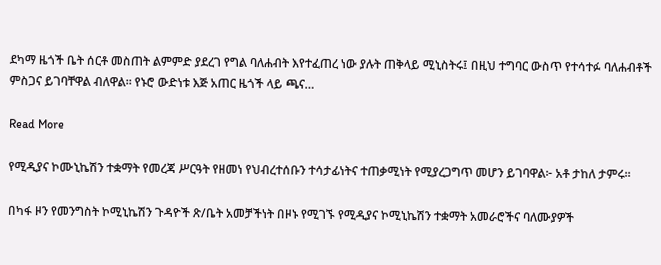ደካማ ዜጎች ቤት ሰርቶ መስጠት ልምምድ ያደረገ የግል ባለሐብት እየተፈጠረ ነው ያሉት ጠቅላይ ሚኒስትሩ፤ በዚህ ተግባር ውስጥ የተሳተፉ ባለሐብቶች ምስጋና ይገባቸዋል ብለዋል። የኑሮ ውድነቱ እጅ አጠር ዜጎች ላይ ጫና…

Read More

የሚዲያና ኮሙኒኬሽን ተቋማት የመረጃ ሥርዓት የዘመነ የህብረተሰቡን ተሳታፊነትና ተጠቃሚነት የሚያረጋግጥ መሆን ይገባዋል፦ አቶ ታከለ ታምሩ።

በካፋ ዞን የመንግስት ኮሚኒኬሽን ጉዳዮች ጽ/ቤት አመቻችነት በዞኑ የሚገኙ የሚዲያና ኮሚኒኬሽን ተቋማት አመራሮችና ባለሙያዎች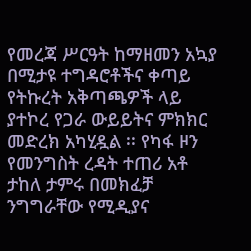የመረጃ ሥርዓት ከማዘመን አኳያ በሚታዩ ተግዳሮቶችና ቀጣይ የትኩረት አቅጣጫዎች ላይ ያተኮረ የጋራ ውይይትና ምክክር መድረክ አካሂዷል ፡፡ የካፋ ዞን የመንግስት ረዳት ተጠሪ አቶ ታከለ ታምሩ በመክፈቻ ንግግራቸው የሚዲያና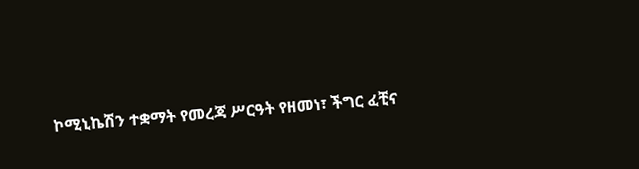ኮሚኒኬሽን ተቋማት የመረጃ ሥርዓት የዘመነ፣ ችግር ፈቺና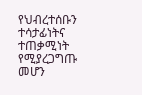የህብረተሰቡን ተሳታፊነትና ተጠቃሚነት የሚያረጋግጡ መሆን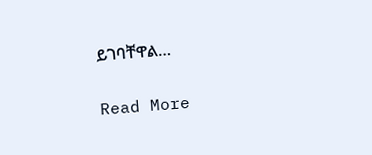ይገባቸዋል…

Read More